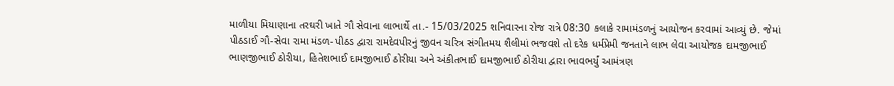માળીયા મિયાણાના તરઘરી ખાતે ગૌ સેવાના લાભાર્થે તા.- 15/03/2025 શનિવારના રોજ રાત્રે 08:30 કલાકે રામામંડળનું આયોજન કરવામાં આવ્યું છે. જેમાં પીઠડાઈ ગૌ-સેવા રામા મંડળ- પીઠડ દ્વારા રામદેવપીરનું જીવન ચરિત્ર સંગીતમય શૈલીમાં ભજવશે તો દરેક ધર્મપ્રેમી જનતાને લાભ લેવા આયોજક દામજીભાઈ ભાણજીભાઈ ઠોરીયા, હિતેશભાઈ દામજીભાઈ ઠોરીયા અને અંકીતભાઈ દામજીભાઈ ઠોરીયા દ્વારા ભાવભર્યું આમંત્રણ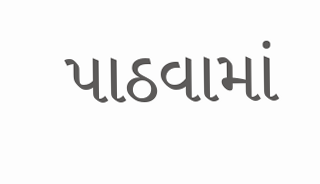પાઠવામાં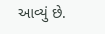આવ્યું છે.